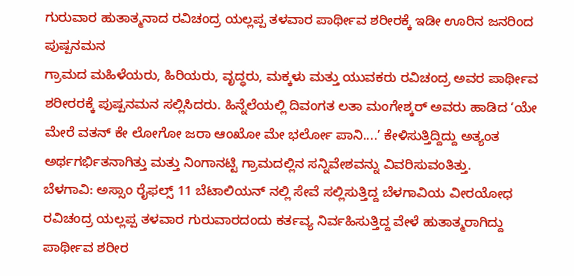ಗುರುವಾರ ಹುತಾತ್ಮನಾದ ರವಿಚಂದ್ರ ಯಲ್ಲಪ್ಪ ತಳವಾರ ಪಾರ್ಥೀವ ಶರೀರಕ್ಕೆ ಇಡೀ ಊರಿನ ಜನರಿಂದ ಪುಷ್ಪನಮನ
ಗ್ರಾಮದ ಮಹಿಳೆಯರು, ಹಿರಿಯರು, ವೃದ್ಧರು, ಮಕ್ಕಳು ಮತ್ತು ಯುವಕರು ರವಿಚಂದ್ರ ಅವರ ಪಾರ್ಥೀವ ಶರೀರರಕ್ಕೆ ಪುಷ್ಪನಮನ ಸಲ್ಲಿಸಿದರು. ಹಿನ್ನೆಲೆಯಲ್ಲಿ ದಿವಂಗತ ಲತಾ ಮಂಗೇಶ್ಕರ್ ಅವರು ಹಾಡಿದ ‘ಯೇ ಮೇರೆ ವತನ್ ಕೇ ಲೋಗೋ ಜರಾ ಆಂಖೋ ಮೇ ಭರ್ಲೋ ಪಾನಿ....’ ಕೇಳಿಸುತ್ತಿದ್ದಿದ್ದು ಅತ್ಯಂತ ಅರ್ಥಗರ್ಭಿತನಾಗಿತ್ತು ಮತ್ತು ನಿಂಗಾನಟ್ಟಿ ಗ್ರಾಮದಲ್ಲಿನ ಸನ್ನಿವೇಶವನ್ನು ವಿವರಿಸುವಂತಿತ್ತು.
ಬೆಳಗಾವಿ: ಅಸ್ಸಾಂ ರೈಫಲ್ಸ್ 11 ಬೆಟಾಲಿಯನ್ ನಲ್ಲಿ ಸೇವೆ ಸಲ್ಲಿಸುತ್ತಿದ್ದ ಬೆಳಗಾವಿಯ ವೀರಯೋಧ ರವಿಚಂದ್ರ ಯಲ್ಲಪ್ಪ ತಳವಾರ ಗುರುವಾರದಂದು ಕರ್ತವ್ಯ ನಿರ್ವಹಿಸುತ್ತಿದ್ದ ವೇಳೆ ಹುತಾತ್ಮರಾಗಿದ್ದು ಪಾರ್ಥೀವ ಶರೀರ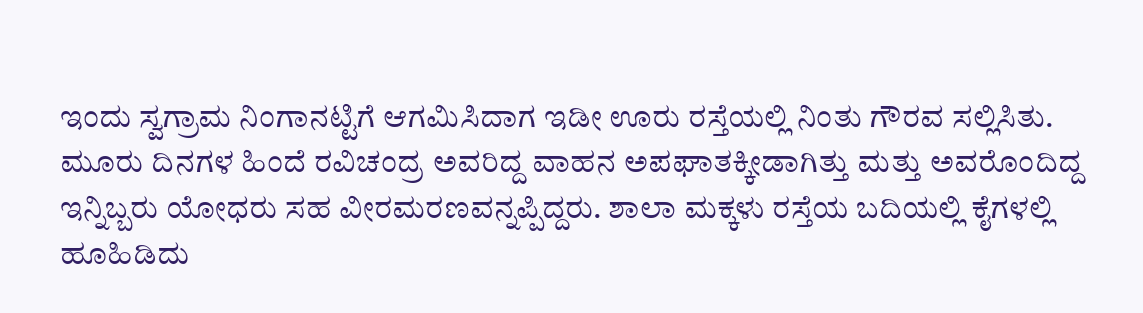ಇಂದು ಸ್ವಗ್ರಾಮ ನಿಂಗಾನಟ್ಟಿಗೆ ಆಗಮಿಸಿದಾಗ ಇಡೀ ಊರು ರಸ್ತೆಯಲ್ಲಿ ನಿಂತು ಗೌರವ ಸಲ್ಲಿಸಿತು. ಮೂರು ದಿನಗಳ ಹಿಂದೆ ರವಿಚಂದ್ರ ಅವರಿದ್ದ ವಾಹನ ಅಪಘಾತಕ್ಕೀಡಾಗಿತ್ತು ಮತ್ತು ಅವರೊಂದಿದ್ದ ಇನ್ನಿಬ್ಬರು ಯೋಧರು ಸಹ ವೀರಮರಣವನ್ನಪ್ಪಿದ್ದರು. ಶಾಲಾ ಮಕ್ಕಳು ರಸ್ತೆಯ ಬದಿಯಲ್ಲಿ ಕೈಗಳಲ್ಲಿ ಹೂಹಿಡಿದು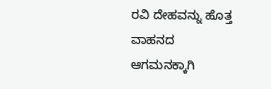ರವಿ ದೇಹವನ್ನು ಹೊತ್ತ ವಾಹನದ ಆಗಮನಕ್ಕಾಗಿ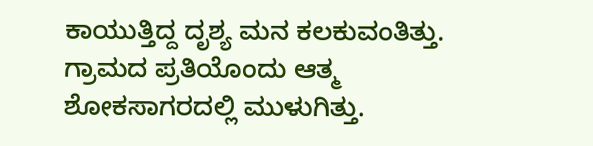ಕಾಯುತ್ತಿದ್ದ ದೃಶ್ಯ ಮನ ಕಲಕುವಂತಿತ್ತು. ಗ್ರಾಮದ ಪ್ರತಿಯೊಂದು ಆತ್ಮ ಶೋಕಸಾಗರದಲ್ಲಿ ಮುಳುಗಿತ್ತು.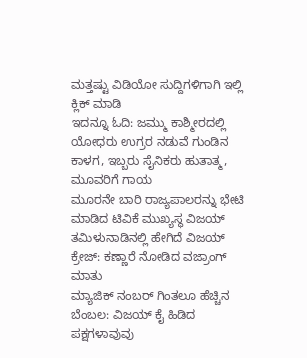ಮತ್ತಷ್ಟು ವಿಡಿಯೋ ಸುದ್ದಿಗಳಿಗಾಗಿ ಇಲ್ಲಿ ಕ್ಲಿಕ್ ಮಾಡಿ
ಇದನ್ನೂ ಓದಿ: ಜಮ್ಮು ಕಾಶ್ಮೀರದಲ್ಲಿ ಯೋಧರು ಉಗ್ರರ ನಡುವೆ ಗುಂಡಿನ ಕಾಳಗ, ಇಬ್ಬರು ಸೈನಿಕರು ಹುತಾತ್ಮ, ಮೂವರಿಗೆ ಗಾಯ
ಮೂರನೇ ಬಾರಿ ರಾಜ್ಯಪಾಲರನ್ನು ಭೇಟಿ ಮಾಡಿದ ಟಿವಿಕೆ ಮುಖ್ಯಸ್ಥ ವಿಜಯ್
ತಮಿಳುನಾಡಿನಲ್ಲಿ ಹೇಗಿದೆ ವಿಜಯ್ ಕ್ರೇಜ್: ಕಣ್ಣಾರೆ ನೋಡಿದ ವಜ್ರಾಂಗ್ ಮಾತು
ಮ್ಯಾಜಿಕ್ ನಂಬರ್ ಗಿಂತಲೂ ಹೆಚ್ಚಿನ ಬೆಂಬಲ: ವಿಜಯ್ ಕೈ ಹಿಡಿದ ಪಕ್ಷಗಳಾವುವು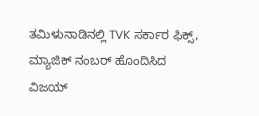ತಮಿಳುನಾಡಿನಲ್ಲಿ TVK ಸರ್ಕಾರ ಫಿಕ್ಸ್, ಮ್ಯಾಜಿಕ್ ನಂಬರ್ ಹೊಂದಿಸಿದ ವಿಜಯ್